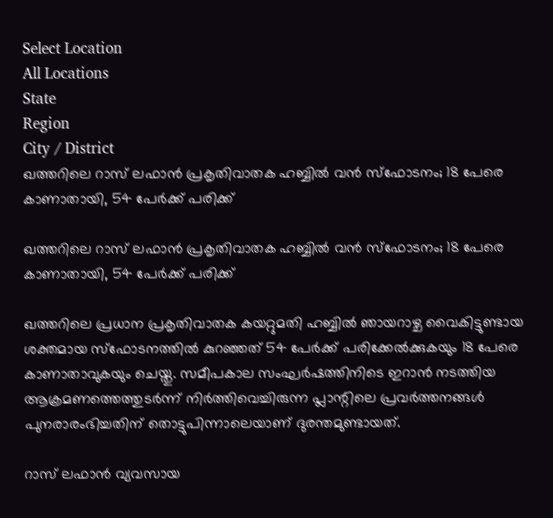Select Location
All Locations
State
Region
City / District
ഖത്തറിലെ റാസ് ലഫാൻ പ്രകൃതിവാതക ഹബ്ബിൽ വൻ സ്ഫോടനം; 18 പേരെ കാണാതായി, 54 പേർക്ക് പരിക്ക്

ഖത്തറിലെ റാസ് ലഫാൻ പ്രകൃതിവാതക ഹബ്ബിൽ വൻ സ്ഫോടനം; 18 പേരെ കാണാതായി, 54 പേർക്ക് പരിക്ക്

ഖത്തറിലെ പ്രധാന പ്രകൃതിവാതക കയറ്റുമതി ഹബ്ബിൽ ഞായറാഴ്ച വൈകിട്ടുണ്ടായ ശക്തമായ സ്ഫോടനത്തിൽ കുറഞ്ഞത് 54 പേർക്ക് പരിക്കേൽക്കുകയും 18 പേരെ കാണാതാവുകയും ചെയ്തു. സമീപകാല സംഘർഷത്തിനിടെ ഇറാൻ നടത്തിയ ആക്രമണത്തെത്തുടർന്ന് നിർത്തിവെച്ചിരുന്ന പ്ലാന്റിലെ പ്രവർത്തനങ്ങൾ പുനരാരംഭിച്ചതിന് തൊട്ടുപിന്നാലെയാണ് ദുരന്തമുണ്ടായത്.

റാസ് ലഫാൻ വ്യവസായ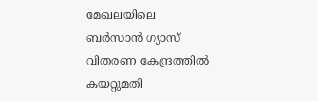മേഖലയിലെ ബർസാൻ ഗ്യാസ് വിതരണ കേന്ദ്രത്തിൽ കയറ്റുമതി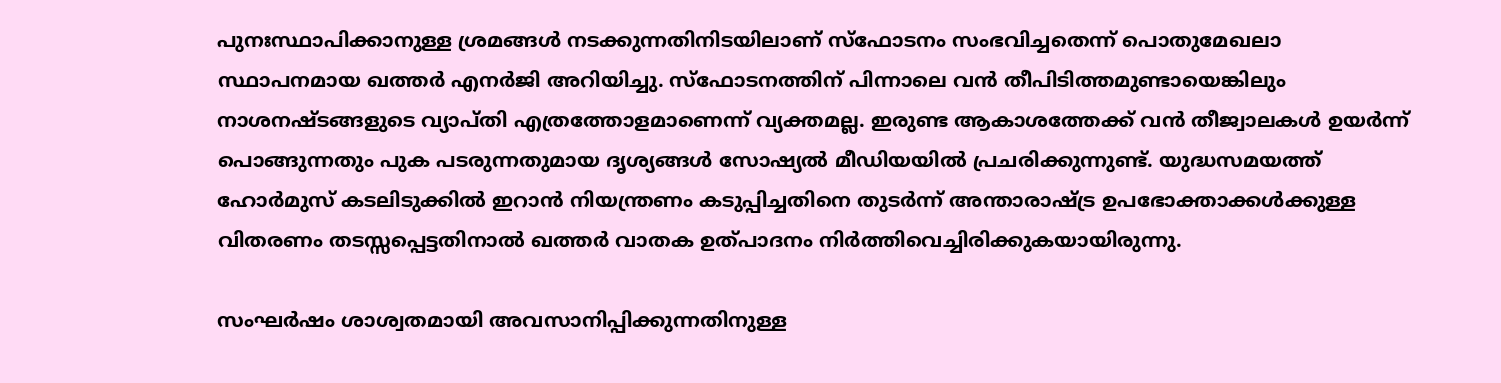പുനഃസ്ഥാപിക്കാനുള്ള ശ്രമങ്ങൾ നടക്കുന്നതിനിടയിലാണ് സ്ഫോടനം സംഭവിച്ചതെന്ന് പൊതുമേഖലാ സ്ഥാപനമായ ഖത്തർ എനർജി അറിയിച്ചു. സ്ഫോടനത്തിന് പിന്നാലെ വൻ തീപിടിത്തമുണ്ടായെങ്കിലും നാശനഷ്ടങ്ങളുടെ വ്യാപ്തി എത്രത്തോളമാണെന്ന് വ്യക്തമല്ല. ഇരുണ്ട ആകാശത്തേക്ക് വൻ തീജ്വാലകൾ ഉയർന്ന് പൊങ്ങുന്നതും പുക പടരുന്നതുമായ ദൃശ്യങ്ങൾ സോഷ്യൽ മീഡിയയിൽ പ്രചരിക്കുന്നുണ്ട്. യുദ്ധസമയത്ത് ഹോർമുസ് കടലിടുക്കിൽ ഇറാൻ നിയന്ത്രണം കടുപ്പിച്ചതിനെ തുടർന്ന് അന്താരാഷ്ട്ര ഉപഭോക്താക്കൾക്കുള്ള വിതരണം തടസ്സപ്പെട്ടതിനാൽ ഖത്തർ വാതക ഉത്പാദനം നിർത്തിവെച്ചിരിക്കുകയായിരുന്നു.

സംഘർഷം ശാശ്വതമായി അവസാനിപ്പിക്കുന്നതിനുള്ള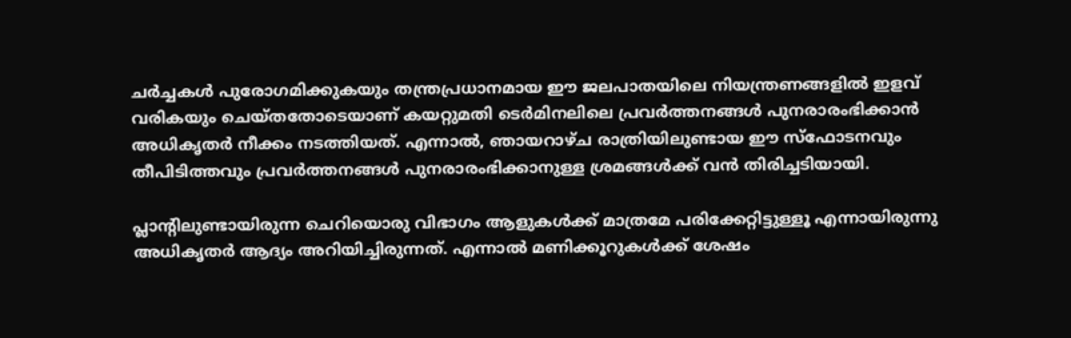ചർച്ചകൾ പുരോഗമിക്കുകയും തന്ത്രപ്രധാനമായ ഈ ജലപാതയിലെ നിയന്ത്രണങ്ങളിൽ ഇളവ് വരികയും ചെയ്തതോടെയാണ് കയറ്റുമതി ടെർമിനലിലെ പ്രവർത്തനങ്ങൾ പുനരാരംഭിക്കാൻ അധികൃതർ നീക്കം നടത്തിയത്. എന്നാൽ, ഞായറാഴ്ച രാത്രിയിലുണ്ടായ ഈ സ്ഫോടനവും തീപിടിത്തവും പ്രവർത്തനങ്ങൾ പുനരാരംഭിക്കാനുള്ള ശ്രമങ്ങൾക്ക് വൻ തിരിച്ചടിയായി.

പ്ലാന്റിലുണ്ടായിരുന്ന ചെറിയൊരു വിഭാഗം ആളുകൾക്ക് മാത്രമേ പരിക്കേറ്റിട്ടുള്ളൂ എന്നായിരുന്നു അധികൃതർ ആദ്യം അറിയിച്ചിരുന്നത്. എന്നാൽ മണിക്കൂറുകൾക്ക് ശേഷം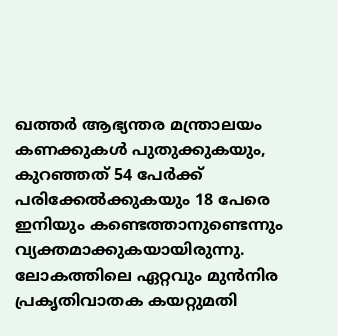ഖത്തർ ആഭ്യന്തര മന്ത്രാലയം കണക്കുകൾ പുതുക്കുകയും, കുറഞ്ഞത് 54 പേർക്ക് പരിക്കേൽക്കുകയും 18 പേരെ ഇനിയും കണ്ടെത്താനുണ്ടെന്നും വ്യക്തമാക്കുകയായിരുന്നു. ലോകത്തിലെ ഏറ്റവും മുൻനിര പ്രകൃതിവാതക കയറ്റുമതി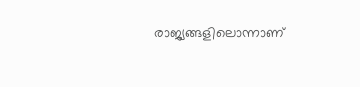രാജ്യങ്ങളിലൊന്നാണ്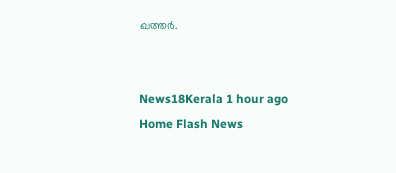ഖത്തർ.


News18Kerala 1 hour ago
Home Flash News